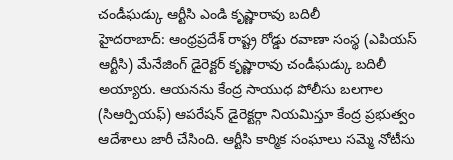చండీఘడ్కు ఆర్టీసి ఎండి కృష్ణారావు బదిలీ
హైదరాబాద్: ఆంధ్రప్రదేశ్ రాష్ట్ర రోడ్డు రవాణా సంస్థ (ఎపియస్ ఆర్టీసి) మేనేజింగ్ డైరెక్టర్ కృష్ణారావు చండీఘడ్కు బదిలీ అయ్యారు. ఆయనను కేంద్ర సాయుధ పోలీసు బలగాల (సిఆర్పియఫ్) ఆపరేషన్ డైరెక్టర్గా నియమిస్తూ కేంద్ర ప్రభుత్వం ఆదేశాలు జారీ చేసింది. ఆర్టీసి కార్మిక సంఘాలు సమ్మె నోటీసు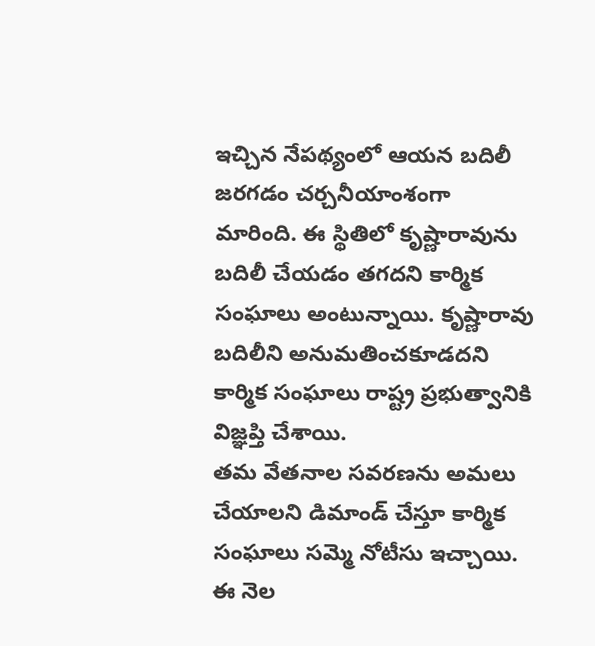ఇచ్చిన నేపథ్యంలో ఆయన బదిలీ జరగడం చర్చనీయాంశంగా మారింది. ఈ స్థితిలో కృష్ణారావును బదిలీ చేయడం తగదని కార్మిక సంఘాలు అంటున్నాయి. కృష్ణారావు బదిలీని అనుమతించకూడదని కార్మిక సంఘాలు రాష్ట్ర ప్రభుత్వానికి విజ్ఞప్తి చేశాయి.
తమ వేతనాల సవరణను అమలు చేయాలని డిమాండ్ చేస్తూ కార్మిక సంఘాలు సమ్మె నోటీసు ఇచ్చాయి. ఈ నెల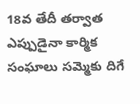18వ తేదీ తర్వాత ఎప్పుడైనా కార్మిక సంఘాలు సమ్మెకు దిగే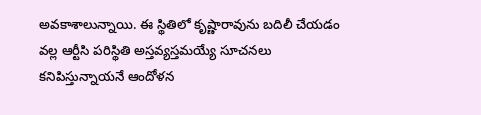అవకాశాలున్నాయి. ఈ స్థితిలో కృష్ణారావును బదిలీ చేయడం వల్ల ఆర్టీసి పరిస్థితి అస్తవ్యస్తమయ్యే సూచనలు కనిపిస్తున్నాయనే ఆందోళన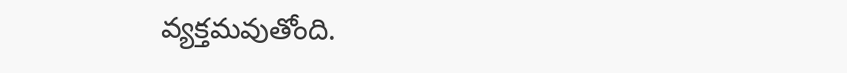వ్యక్తమవుతోంది.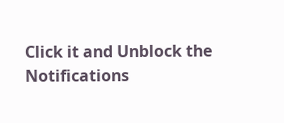Click it and Unblock the Notifications